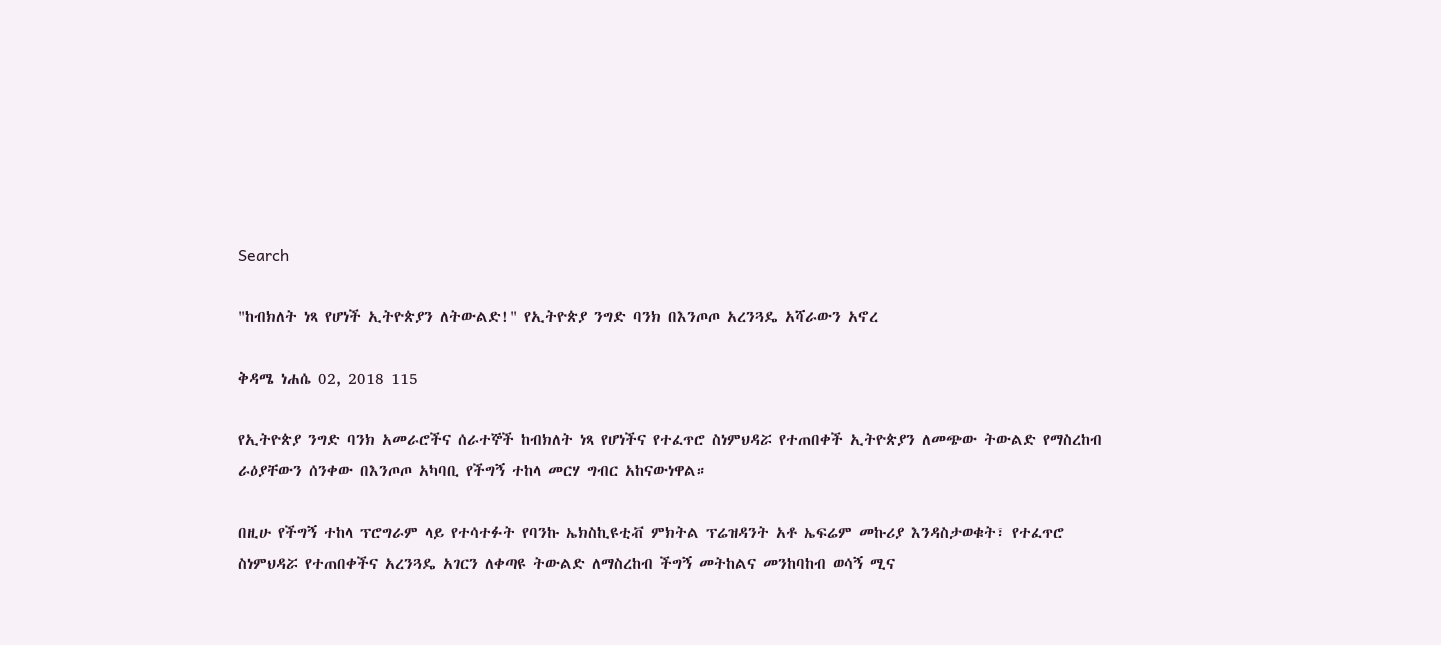Search

"ከብክለት ነጻ የሆነች ኢትዮጵያን ለትውልድ!" የኢትዮጵያ ንግድ ባንክ በእንጦጦ አረንጓዴ አሻራውን አኖረ

ቅዳሜ ነሐሴ 02, 2018 115

የኢትዮጵያ ንግድ ባንክ አመራሮችና ሰራተኞች ከብክለት ነጻ የሆነችና የተፈጥሮ ስነምህዳሯ የተጠበቀች ኢትዮጵያን ለመጭው ትውልድ የማስረከብ ራዕያቸውን ሰንቀው በእንጦጦ አካባቢ የችግኝ ተከላ መርሃ ግብር አከናውነዋል።

በዚሁ የችግኝ ተከላ ፕሮግራም ላይ የተሳተፉት የባንኩ ኤክስኪዩቲቭ ምክትል ፕሬዝዳንት አቶ ኤፍሬም መኩሪያ እንዳስታወቁት፣ የተፈጥሮ ስነምህዳሯ የተጠበቀችና አረንጓዴ አገርን ለቀጣዩ ትውልድ ለማስረከብ ችግኝ መትከልና መንከባከብ ወሳኝ ሚና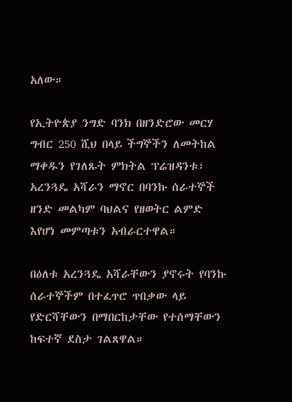አለው።

የኢትዮጵያ ንግድ ባንክ በዘንድሮው መርሃ ግብር 250 ሺህ በላይ ችግኞችን ለመትከል ማቀዱን የገለጹት ምክትል ፕሬዝዳንቱ፣ አረንጓዴ አሻራን ማኖር በባንኩ ሰራተኞች ዘንድ መልካም ባህልና የዘወትር ልምድ እየሆነ መምጣቱን አብራርተዋል።

በዕለቱ አረንጓዴ አሻራቸውን ያኖሩት የባንኩ ሰራተኞችም በተፈጥሮ ጥበቃው ላይ የድርሻቸውን በማበርከታቸው የተሰማቸውን ከፍተኛ ደስታ ገልጸዋል።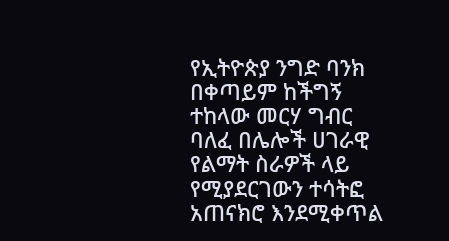የኢትዮጵያ ንግድ ባንክ በቀጣይም ከችግኝ ተከላው መርሃ ግብር ባለፈ በሌሎች ሀገራዊ የልማት ስራዎች ላይ የሚያደርገውን ተሳትፎ አጠናክሮ እንደሚቀጥል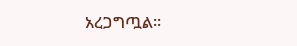አረጋግጧል።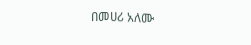በመሀሪ አለሙ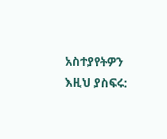አስተያየትዎን እዚህ ያስፍሩ: